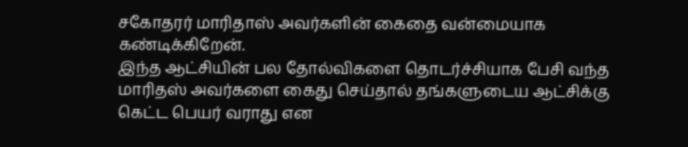சகோதரர் மாரிதாஸ் அவர்களின் கைதை வன்மையாக கண்டிக்கிறேன்.
இந்த ஆட்சியின் பல தோல்விகளை தொடர்ச்சியாக பேசி வந்த மாரிதஸ் அவர்களை கைது செய்தால் தங்களுடைய ஆட்சிக்கு கெட்ட பெயர் வராது என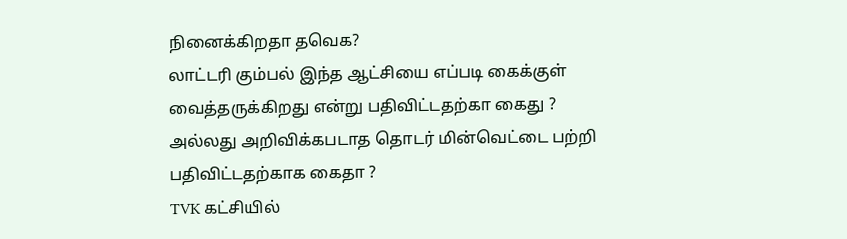நினைக்கிறதா தவெக?
லாட்டரி கும்பல் இந்த ஆட்சியை எப்படி கைக்குள் வைத்தருக்கிறது என்று பதிவிட்டதற்கா கைது ?
அல்லது அறிவிக்கபடாத தொடர் மின்வெட்டை பற்றி பதிவிட்டதற்காக கைதா ?
TVK கட்சியில்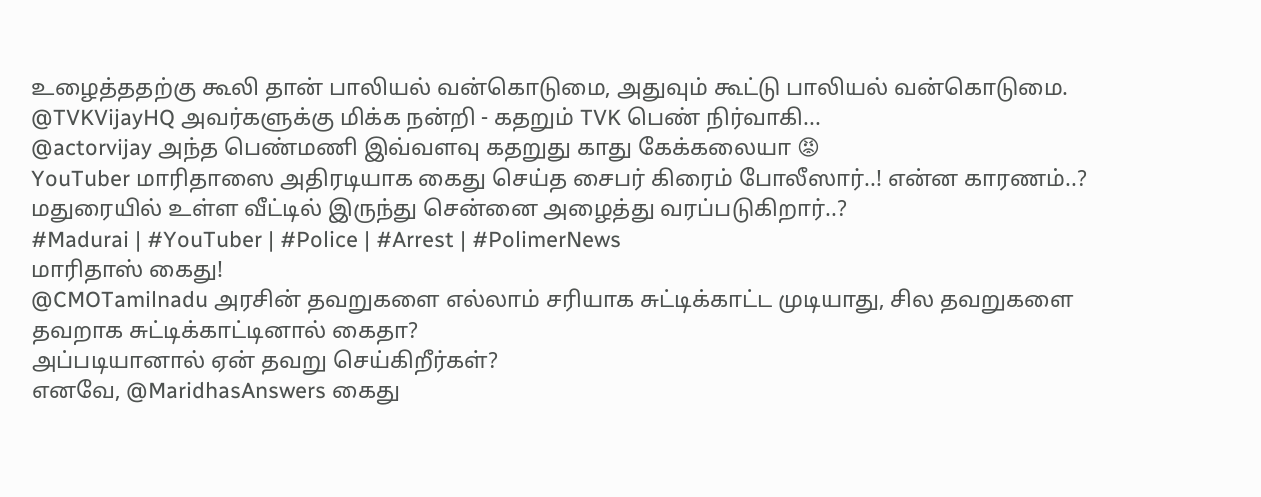உழைத்ததற்கு கூலி தான் பாலியல் வன்கொடுமை, அதுவும் கூட்டு பாலியல் வன்கொடுமை. @TVKVijayHQ அவர்களுக்கு மிக்க நன்றி - கதறும் TVK பெண் நிர்வாகி...
@actorvijay அந்த பெண்மணி இவ்வளவு கதறுது காது கேக்கலையா 😡
YouTuber மாரிதாஸை அதிரடியாக கைது செய்த சைபர் கிரைம் போலீஸார்..! என்ன காரணம்..?
மதுரையில் உள்ள வீட்டில் இருந்து சென்னை அழைத்து வரப்படுகிறார்..?
#Madurai | #YouTuber | #Police | #Arrest | #PolimerNews
மாரிதாஸ் கைது!
@CMOTamilnadu அரசின் தவறுகளை எல்லாம் சரியாக சுட்டிக்காட்ட முடியாது, சில தவறுகளை தவறாக சுட்டிக்காட்டினால் கைதா?
அப்படியானால் ஏன் தவறு செய்கிறீர்கள்?
எனவே, @MaridhasAnswers கைது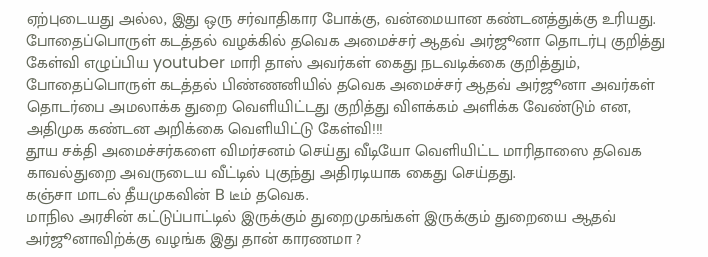ஏற்புடையது அல்ல, இது ஒரு சர்வாதிகார போக்கு, வன்மையான கண்டனத்துக்கு உரியது.
போதைப்பொருள் கடத்தல் வழக்கில் தவெக அமைச்சர் ஆதவ் அர்ஜூனா தொடர்பு குறித்து கேள்வி எழுப்பிய youtuber மாரி தாஸ் அவர்கள் கைது நடவடிக்கை குறித்தும்,
போதைப்பொருள் கடத்தல் பிண்ணனியில் தவெக அமைச்சர் ஆதவ் அர்ஜூனா அவர்கள் தொடர்பை அமலாக்க துறை வெளியிட்டது குறித்து விளக்கம் அளிக்க வேண்டும் என,
அதிமுக கண்டன அறிக்கை வெளியிட்டு கேள்வி!!!
தூய சக்தி அமைச்சர்களை விமர்சனம் செய்து வீடியோ வெளியிட்ட மாரிதாஸை தவெக காவல்துறை அவருடைய வீட்டில் புகுந்து அதிரடியாக கைது செய்தது.
கஞ்சா மாடல் தீயமுகவின் B டீம் தவெக.
மாநில அரசின் கட்டுப்பாட்டில் இருக்கும் துறைமுகங்கள் இருக்கும் துறையை ஆதவ் அர்ஜூனாவிற்க்கு வழங்க இது தான் காரணமா ?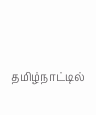தமிழ்நாட்டில்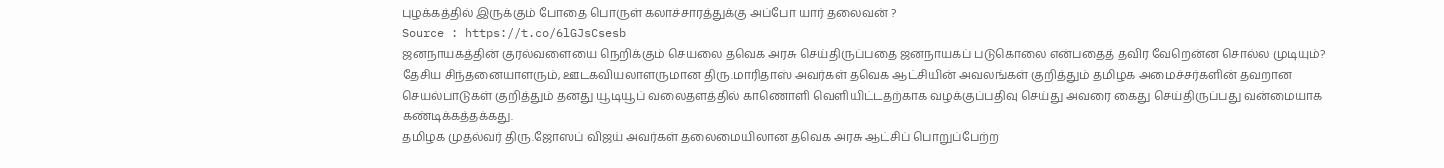புழக்கத்தில் இருக்கும் போதை பொருள் கலாச்சாரத்துக்கு அப்போ யார் தலைவன் ?
Source : https://t.co/6lGJsCsesb
ஜனநாயகத்தின் குரல்வளையை நெறிக்கும் செயலை தவெக அரசு செய்திருப்பதை ஜனநாயகப் படுகொலை என்பதைத் தவிர வேறென்ன சொல்ல முடியும்?
தேசிய சிந்தனையாளரும், ஊடகவியலாளருமான திரு.மாரிதாஸ் அவர்கள் தவெக ஆட்சியின் அவலங்கள் குறித்தும் தமிழக அமைச்சர்களின் தவறான செயல்பாடுகள் குறித்தும் தனது யூடியூப் வலைதளத்தில் காணொளி வெளியிட்டதற்காக வழக்குப்பதிவு செய்து அவரை கைது செய்திருப்பது வன்மையாக கண்டிக்கத்தக்கது.
தமிழக முதல்வர் திரு.ஜோஸப் விஜய் அவர்கள் தலைமையிலான தவெக அரசு ஆட்சிப் பொறுப்பேற்ற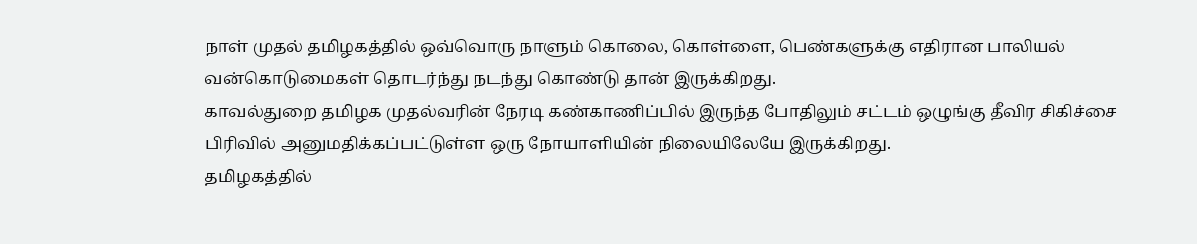நாள் முதல் தமிழகத்தில் ஒவ்வொரு நாளும் கொலை, கொள்ளை, பெண்களுக்கு எதிரான பாலியல் வன்கொடுமைகள் தொடர்ந்து நடந்து கொண்டு தான் இருக்கிறது.
காவல்துறை தமிழக முதல்வரின் நேரடி கண்காணிப்பில் இருந்த போதிலும் சட்டம் ஒழுங்கு தீவிர சிகிச்சை பிரிவில் அனுமதிக்கப்பட்டுள்ள ஒரு நோயாளியின் நிலையிலேயே இருக்கிறது.
தமிழகத்தில்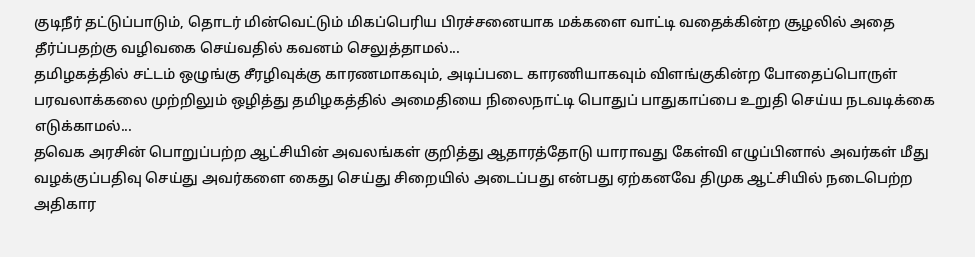குடிநீர் தட்டுப்பாடும், தொடர் மின்வெட்டும் மிகப்பெரிய பிரச்சனையாக மக்களை வாட்டி வதைக்கின்ற சூழலில் அதை தீர்ப்பதற்கு வழிவகை செய்வதில் கவனம் செலுத்தாமல்...
தமிழகத்தில் சட்டம் ஒழுங்கு சீரழிவுக்கு காரணமாகவும், அடிப்படை காரணியாகவும் விளங்குகின்ற போதைப்பொருள் பரவலாக்கலை முற்றிலும் ஒழித்து தமிழகத்தில் அமைதியை நிலைநாட்டி பொதுப் பாதுகாப்பை உறுதி செய்ய நடவடிக்கை எடுக்காமல்...
தவெக அரசின் பொறுப்பற்ற ஆட்சியின் அவலங்கள் குறித்து ஆதாரத்தோடு யாராவது கேள்வி எழுப்பினால் அவர்கள் மீது வழக்குப்பதிவு செய்து அவர்களை கைது செய்து சிறையில் அடைப்பது என்பது ஏற்கனவே திமுக ஆட்சியில் நடைபெற்ற அதிகார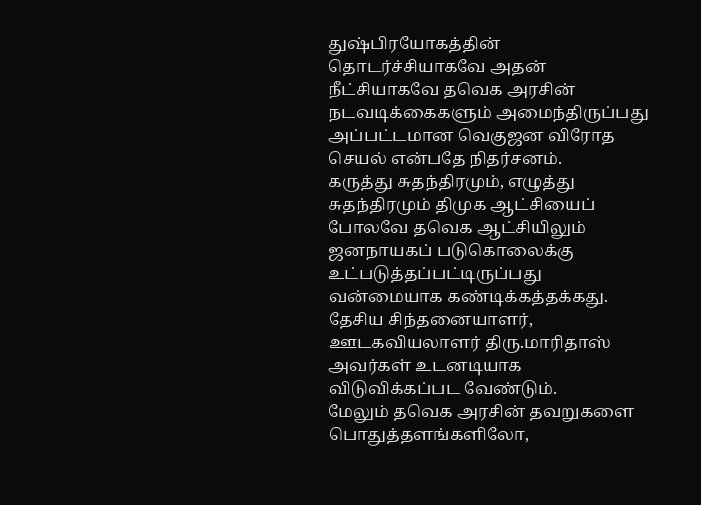துஷ்பிரயோகத்தின் தொடர்ச்சியாகவே அதன் நீட்சியாகவே தவெக அரசின் நடவடிக்கைகளும் அமைந்திருப்பது அப்பட்டமான வெகுஜன விரோத செயல் என்பதே நிதர்சனம்.
கருத்து சுதந்திரமும், எழுத்து சுதந்திரமும் திமுக ஆட்சியைப் போலவே தவெக ஆட்சியிலும் ஜனநாயகப் படுகொலைக்கு உட்படுத்தப்பட்டிருப்பது வன்மையாக கண்டிக்கத்தக்கது.
தேசிய சிந்தனையாளர், ஊடகவியலாளர் திரு.மாரிதாஸ் அவர்கள் உடனடியாக விடுவிக்கப்பட வேண்டும்.
மேலும் தவெக அரசின் தவறுகளை பொதுத்தளங்களிலோ,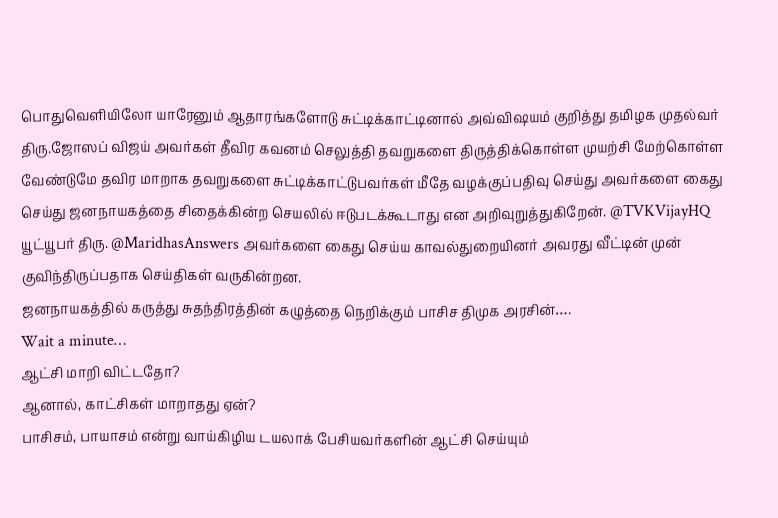பொதுவெளியிலோ யாரேனும் ஆதாரங்களோடு சுட்டிக்காட்டினால் அவ்விஷயம் குறித்து தமிழக முதல்வர் திரு.ஜோஸப் விஜய் அவர்கள் தீவிர கவனம் செலுத்தி தவறுகளை திருத்திக்கொள்ள முயற்சி மேற்கொள்ள வேண்டுமே தவிர மாறாக தவறுகளை சுட்டிக்காட்டுபவர்கள் மீதே வழக்குப்பதிவு செய்து அவர்களை கைது செய்து ஜனநாயகத்தை சிதைக்கின்ற செயலில் ஈடுபடக்கூடாது என அறிவுறுத்துகிறேன். @TVKVijayHQ
யூட்யூபர் திரு. @MaridhasAnswers அவர்களை கைது செய்ய காவல்துறையினர் அவரது வீட்டின் முன் குவிந்திருப்பதாக செய்திகள் வருகின்றன.
ஜனநாயகத்தில் கருத்து சுதந்திரத்தின் கழுத்தை நெறிக்கும் பாசிச திமுக அரசின்….
Wait a minute…
ஆட்சி மாறி விட்டதோ?
ஆனால், காட்சிகள் மாறாதது ஏன்?
பாசிசம், பாயாசம் என்று வாய்கிழிய டயலாக் பேசியவர்களின் ஆட்சி செய்யும்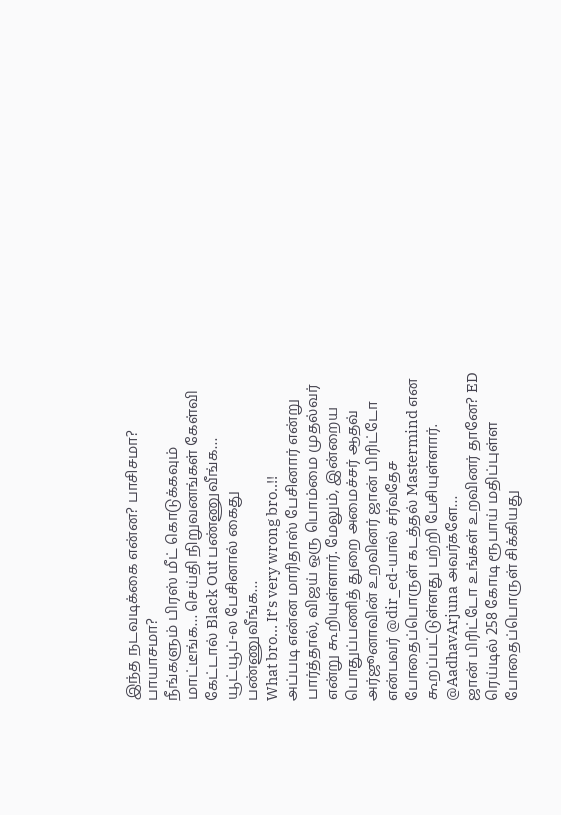இந்த நடவடிக்கை என்ன? பாசிசமா? பாயாசமா?
நீங்களும் பிரஸ் மீட் கொடுக்கவும் மாட்டீங்க… செய்தி நிறுவனங்கள் கேள்வி கேட்டால் Black Out பண்ணுவீங்க… யூட்யூப்-ல பேசினால் கைது பண்ணுவீங்க…
What bro… It’s very wrong bro..!!
அப்படி என்ன மாரிதாஸ் பேசினார் என்று பார்த்தால், விஜய் ஒரு பொம்மை முதல்வர் என்று கூறியுள்ளார். மேலும், இன்றைய பொதுப்பணித் துறை அமைச்சர் ஆதவ் அர்ஜூனாவின் உறவினர் ஜான் பிரிட்டோ என்பவர் @dir_ed-யால் சர்வதேச போதைப்பொருள் கடத்தல் Mastermind என கூறப்பட்டுள்ளது பற்றி பேசியுள்ளார்.
@AadhavArjuna அவர்களே…
ஜான் பிரிட்டோ உங்கள் உறவினர் தானே? ED ரெய்டில் 258 கோடி ரூபாய் மதிப்புள்ள போதைப்பொருள் சிக்கியது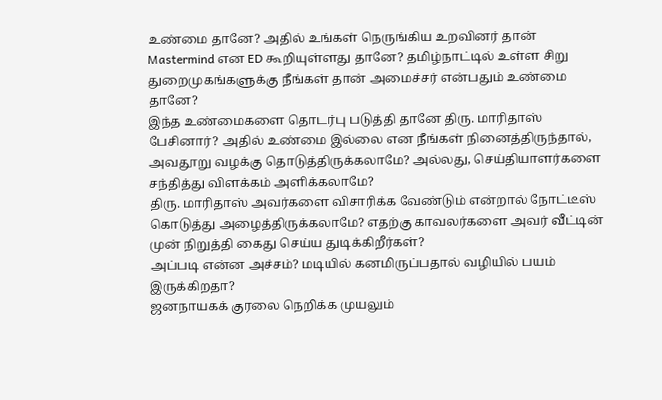உண்மை தானே? அதில் உங்கள் நெருங்கிய உறவினர் தான் Mastermind என ED கூறியுள்ளது தானே? தமிழ்நாட்டில் உள்ள சிறு துறைமுகங்களுக்கு நீங்கள் தான் அமைச்சர் என்பதும் உண்மை தானே?
இந்த உண்மைகளை தொடர்பு படுத்தி தானே திரு. மாரிதாஸ் பேசினார்? அதில் உண்மை இல்லை என நீங்கள் நினைத்திருந்தால், அவதூறு வழக்கு தொடுத்திருக்கலாமே? அல்லது, செய்தியாளர்களை சந்தித்து விளக்கம் அளிக்கலாமே?
திரு. மாரிதாஸ் அவர்களை விசாரிக்க வேண்டும் என்றால் நோட்டீஸ் கொடுத்து அழைத்திருக்கலாமே? எதற்கு காவலர்களை அவர் வீட்டின் முன் நிறுத்தி கைது செய்ய துடிக்கிறீர்கள்?
அப்படி என்ன அச்சம்? மடியில் கனமிருப்பதால் வழியில் பயம் இருக்கிறதா?
ஜனநாயகக் குரலை நெறிக்க முயலும்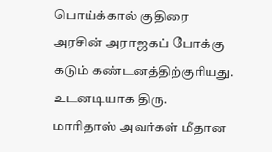பொய்க்கால் குதிரை அரசின் அராஜகப் போக்கு கடும் கண்டனத்திற்குரியது.
உடனடியாக திரு. மாரிதாஸ் அவர்கள் மீதான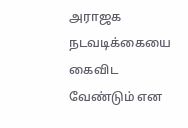அராஜக நடவடிக்கையை கைவிட வேண்டும் என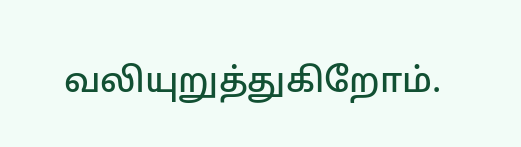வலியுறுத்துகிறோம்.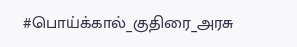#பொய்க்கால்_குதிரை_அரசு